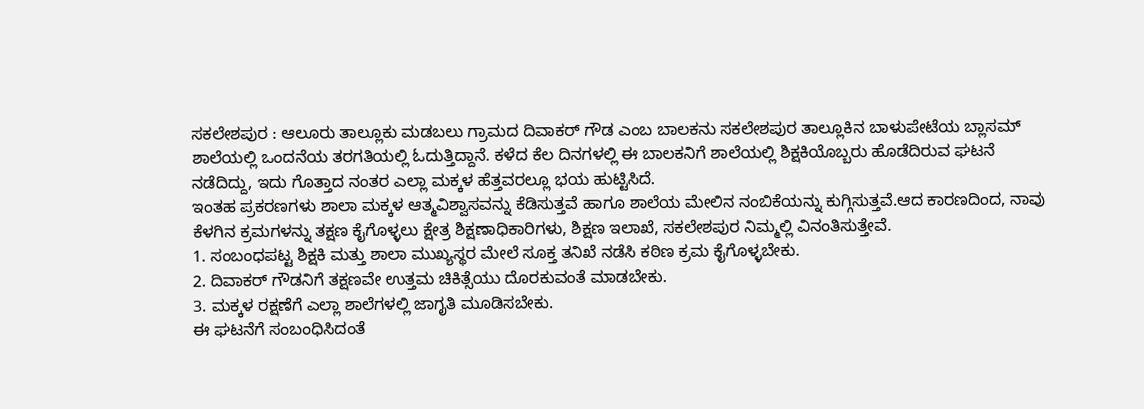ಸಕಲೇಶಪುರ : ಆಲೂರು ತಾಲ್ಲೂಕು ಮಡಬಲು ಗ್ರಾಮದ ದಿವಾಕರ್ ಗೌಡ ಎಂಬ ಬಾಲಕನು ಸಕಲೇಶಪುರ ತಾಲ್ಲೂಕಿನ ಬಾಳುಪೇಟೆಯ ಬ್ಲಾಸಮ್ ಶಾಲೆಯಲ್ಲಿ ಒಂದನೆಯ ತರಗತಿಯಲ್ಲಿ ಓದುತ್ತಿದ್ದಾನೆ. ಕಳೆದ ಕೆಲ ದಿನಗಳಲ್ಲಿ ಈ ಬಾಲಕನಿಗೆ ಶಾಲೆಯಲ್ಲಿ ಶಿಕ್ಷಕಿಯೊಬ್ಬರು ಹೊಡೆದಿರುವ ಘಟನೆ ನಡೆದಿದ್ದು, ಇದು ಗೊತ್ತಾದ ನಂತರ ಎಲ್ಲಾ ಮಕ್ಕಳ ಹೆತ್ತವರಲ್ಲೂ ಭಯ ಹುಟ್ಟಿಸಿದೆ.
ಇಂತಹ ಪ್ರಕರಣಗಳು ಶಾಲಾ ಮಕ್ಕಳ ಆತ್ಮವಿಶ್ವಾಸವನ್ನು ಕೆಡಿಸುತ್ತವೆ ಹಾಗೂ ಶಾಲೆಯ ಮೇಲಿನ ನಂಬಿಕೆಯನ್ನು ಕುಗ್ಗಿಸುತ್ತವೆ.ಆದ ಕಾರಣದಿಂದ, ನಾವು ಕೆಳಗಿನ ಕ್ರಮಗಳನ್ನು ತಕ್ಷಣ ಕೈಗೊಳ್ಳಲು ಕ್ಷೇತ್ರ ಶಿಕ್ಷಣಾಧಿಕಾರಿಗಳು, ಶಿಕ್ಷಣ ಇಲಾಖೆ, ಸಕಲೇಶಪುರ ನಿಮ್ಮಲ್ಲಿ ವಿನಂತಿಸುತ್ತೇವೆ.
1. ಸಂಬಂಧಪಟ್ಟ ಶಿಕ್ಷಕಿ ಮತ್ತು ಶಾಲಾ ಮುಖ್ಯಸ್ಥರ ಮೇಲೆ ಸೂಕ್ತ ತನಿಖೆ ನಡೆಸಿ ಕಠಿಣ ಕ್ರಮ ಕೈಗೊಳ್ಳಬೇಕು.
2. ದಿವಾಕರ್ ಗೌಡನಿಗೆ ತಕ್ಷಣವೇ ಉತ್ತಮ ಚಿಕಿತ್ಸೆಯು ದೊರಕುವಂತೆ ಮಾಡಬೇಕು.
3. ಮಕ್ಕಳ ರಕ್ಷಣೆಗೆ ಎಲ್ಲಾ ಶಾಲೆಗಳಲ್ಲಿ ಜಾಗೃತಿ ಮೂಡಿಸಬೇಕು.
ಈ ಘಟನೆಗೆ ಸಂಬಂಧಿಸಿದಂತೆ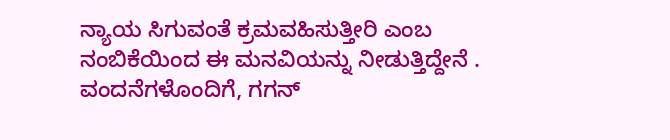ನ್ಯಾಯ ಸಿಗುವಂತೆ ಕ್ರಮವಹಿಸುತ್ತೀರಿ ಎಂಬ ನಂಬಿಕೆಯಿಂದ ಈ ಮನವಿಯನ್ನು ನೀಡುತ್ತಿದ್ದೇನೆ .
ವಂದನೆಗಳೊಂದಿಗೆ, ಗಗನ್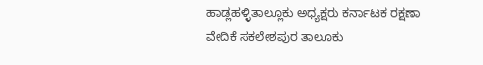ಹಾಡ್ಲಹಳ್ಳಿತಾಲ್ಲೂಕು ಅಧ್ಯಕ್ಷರು ಕರ್ನಾಟಕ ರಕ್ಷಣಾ ವೇದಿಕೆ ಸಕಲೇಶಪುರ ತಾಲೂಕು